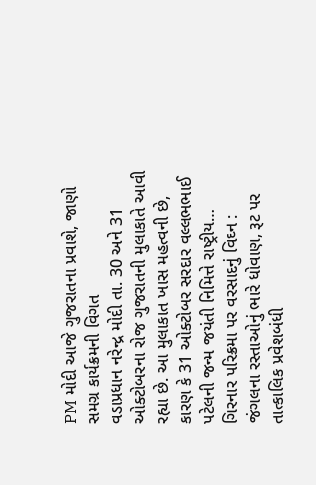PM મોદી આજે ગુજરાતના પ્રવાશે, જાણો સમગ્ર કાર્યક્રમની વિગત
વડાપ્રધાન નરેન્દ્ર મોદી તા. 30 અને 31 ઓક્ટોબરના રોજ ગુજરાતની મુલાકાતે આવી રહ્યા છે. આ મુલાકાત ખાસ મહત્વની છે, કારણ કે 31 ઓક્ટોબર સરદાર વલ્લભભાઈ પટેલની જન્મ જયંતી નિમિત્તે રાષ્ટ્રીય…
ગિરનાર પરિક્રમા પર વરસાદનું વિઘ્ન : જંગલના રસ્તાઓનું ભારે ધોવાણ, રૂટ પર તાત્કાલિક પ્રવેશબંધી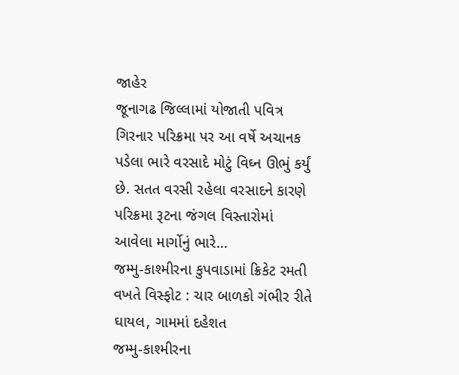જાહેર
જૂનાગઢ જિલ્લામાં યોજાતી પવિત્ર ગિરનાર પરિક્રમા પર આ વર્ષે અચાનક પડેલા ભારે વરસાદે મોટું વિઘ્ન ઊભું કર્યું છે. સતત વરસી રહેલા વરસાદને કારણે પરિક્રમા રૂટના જંગલ વિસ્તારોમાં આવેલા માર્ગોનું ભારે…
જમ્મુ-કાશ્મીરના કુપવાડામાં ક્રિકેટ રમતી વખતે વિસ્ફોટ : ચાર બાળકો ગંભીર રીતે ઘાયલ, ગામમાં દહેશત
જમ્મુ-કાશ્મીરના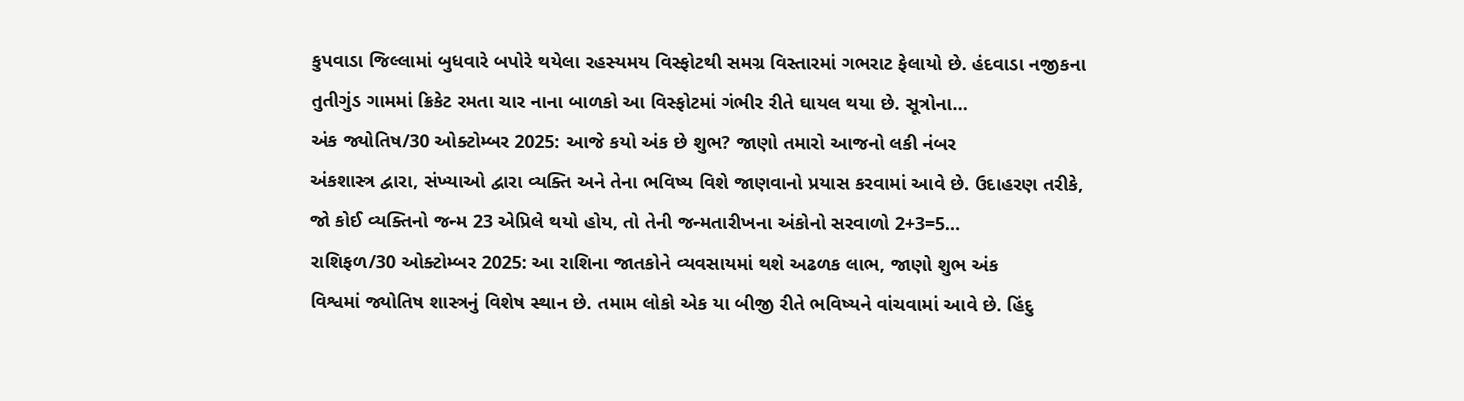કુપવાડા જિલ્લામાં બુધવારે બપોરે થયેલા રહસ્યમય વિસ્ફોટથી સમગ્ર વિસ્તારમાં ગભરાટ ફેલાયો છે. હંદવાડા નજીકના તુતીગુંડ ગામમાં ક્રિકેટ રમતા ચાર નાના બાળકો આ વિસ્ફોટમાં ગંભીર રીતે ઘાયલ થયા છે. સૂત્રોના…
અંક જ્યોતિષ/30 ઓક્ટોમ્બર 2025: આજે કયો અંક છે શુભ? જાણો તમારો આજનો લકી નંબર
અંકશાસ્ત્ર દ્વારા, સંખ્યાઓ દ્વારા વ્યક્તિ અને તેના ભવિષ્ય વિશે જાણવાનો પ્રયાસ કરવામાં આવે છે. ઉદાહરણ તરીકે, જો કોઈ વ્યક્તિનો જન્મ 23 એપ્રિલે થયો હોય, તો તેની જન્મતારીખના અંકોનો સરવાળો 2+3=5…
રાશિફળ/30 ઓક્ટોમ્બર 2025: આ રાશિના જાતકોને વ્યવસાયમાં થશે અઢળક લાભ, જાણો શુભ અંક
વિશ્વમાં જ્યોતિષ શાસ્ત્રનું વિશેષ સ્થાન છે. તમામ લોકો એક યા બીજી રીતે ભવિષ્યને વાંચવામાં આવે છે. હિંદુ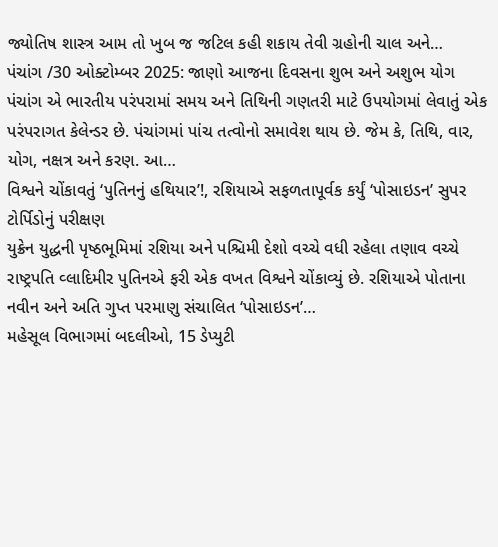જ્યોતિષ શાસ્ત્ર આમ તો ખુબ જ જટિલ કહી શકાય તેવી ગ્રહોની ચાલ અને…
પંચાંગ /30 ઓક્ટોમ્બર 2025: જાણો આજના દિવસના શુભ અને અશુભ યોગ
પંચાંગ એ ભારતીય પરંપરામાં સમય અને તિથિની ગણતરી માટે ઉપયોગમાં લેવાતું એક પરંપરાગત કેલેન્ડર છે. પંચાંગમાં પાંચ તત્વોનો સમાવેશ થાય છે. જેમ કે, તિથિ, વાર, યોગ, નક્ષત્ર અને કરણ. આ…
વિશ્વને ચોંકાવતું ‘પુતિનનું હથિયાર’!, રશિયાએ સફળતાપૂર્વક કર્યું ‘પોસાઇડન’ સુપર ટોર્પિડોનું પરીક્ષણ
યુક્રેન યુદ્ધની પૃષ્ઠભૂમિમાં રશિયા અને પશ્ચિમી દેશો વચ્ચે વધી રહેલા તણાવ વચ્ચે રાષ્ટ્રપતિ વ્લાદિમીર પુતિનએ ફરી એક વખત વિશ્વને ચોંકાવ્યું છે. રશિયાએ પોતાના નવીન અને અતિ ગુપ્ત પરમાણુ સંચાલિત ‘પોસાઇડન’…
મહેસૂલ વિભાગમાં બદલીઓ, 15 ડેપ્યુટી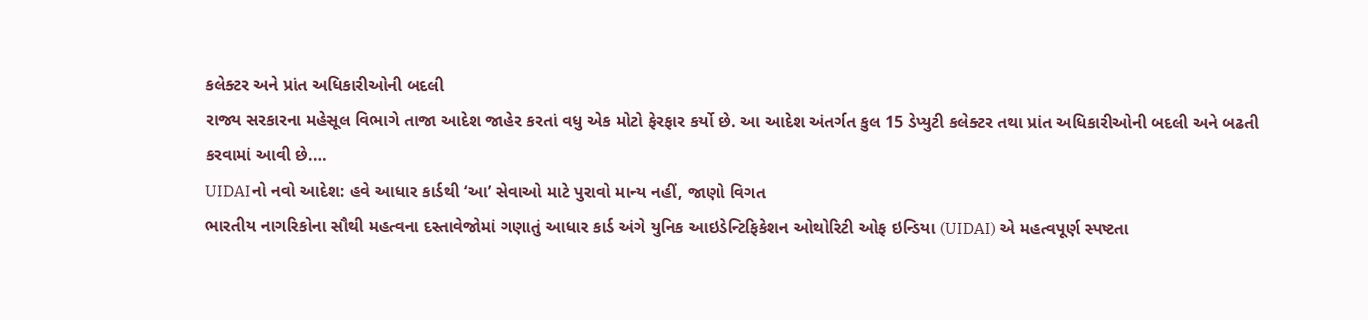કલેક્ટર અને પ્રાંત અધિકારીઓની બદલી
રાજ્ય સરકારના મહેસૂલ વિભાગે તાજા આદેશ જાહેર કરતાં વધુ એક મોટો ફેરફાર કર્યો છે. આ આદેશ અંતર્ગત કુલ 15 ડેપ્યુટી કલેક્ટર તથા પ્રાંત અધિકારીઓની બદલી અને બઢતી કરવામાં આવી છે.…
UIDAIનો નવો આદેશ: હવે આધાર કાર્ડથી ‘આ’ સેવાઓ માટે પુરાવો માન્ય નહીં, જાણો વિગત
ભારતીય નાગરિકોના સૌથી મહત્વના દસ્તાવેજોમાં ગણાતું આધાર કાર્ડ અંગે યુનિક આઇડેન્ટિફિકેશન ઓથોરિટી ઓફ ઇન્ડિયા (UIDAI) એ મહત્વપૂર્ણ સ્પષ્ટતા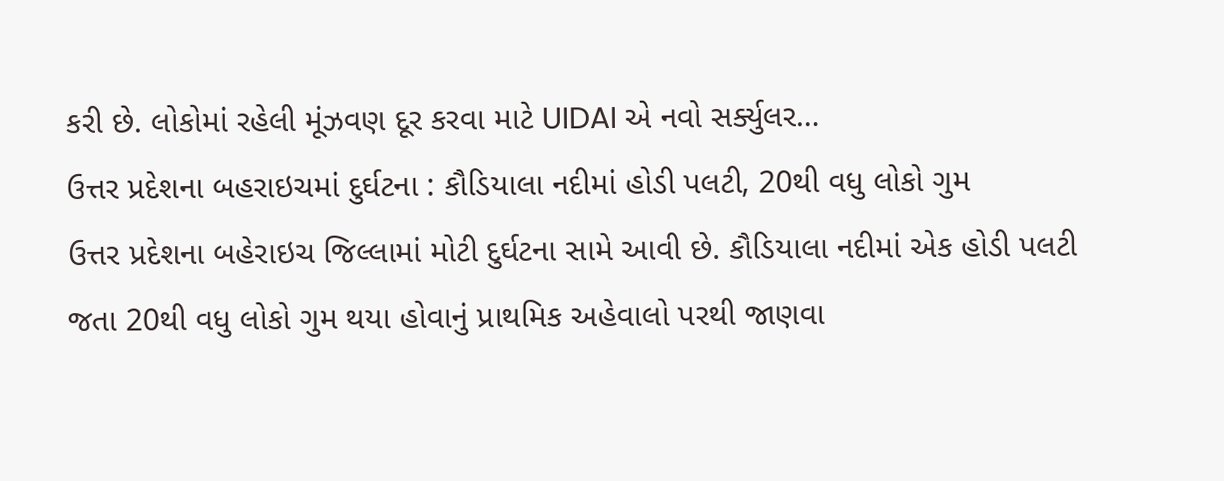કરી છે. લોકોમાં રહેલી મૂંઝવણ દૂર કરવા માટે UIDAI એ નવો સર્ક્યુલર…
ઉત્તર પ્રદેશના બહરાઇચમાં દુર્ઘટના : કૌડિયાલા નદીમાં હોડી પલટી, 20થી વધુ લોકો ગુમ
ઉત્તર પ્રદેશના બહેરાઇચ જિલ્લામાં મોટી દુર્ઘટના સામે આવી છે. કૌડિયાલા નદીમાં એક હોડી પલટી જતા 20થી વધુ લોકો ગુમ થયા હોવાનું પ્રાથમિક અહેવાલો પરથી જાણવા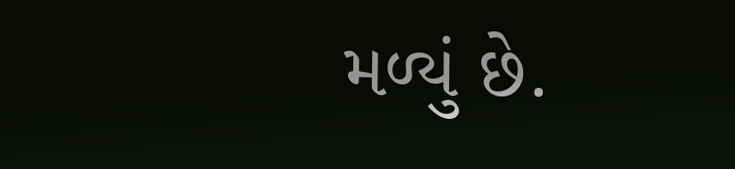મળ્યું છે.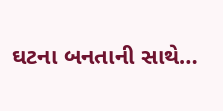ઘટના બનતાની સાથે…